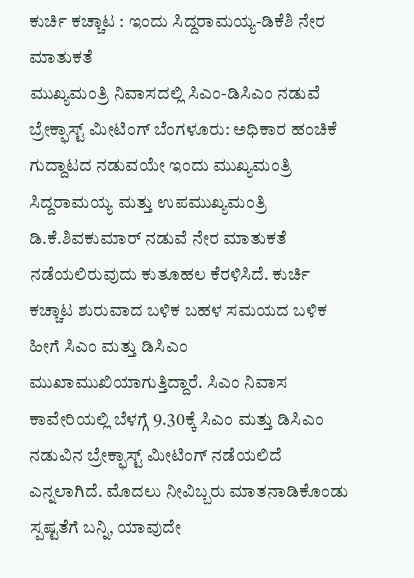ಕುರ್ಚಿ ಕಚ್ಚಾಟ : ಇಂದು ಸಿದ್ದರಾಮಯ್ಯ-ಡಿಕೆಶಿ ನೇರ ಮಾತುಕತೆ
ಮುಖ್ಯಮಂತ್ರಿ ನಿವಾಸದಲ್ಲಿ ಸಿಎಂ-ಡಿಸಿಎಂ ನಡುವೆ ಬ್ರೇಕ್ಫಾಸ್ಟ್ ಮೀಟಿಂಗ್ ಬೆಂಗಳೂರು: ಅಧಿಕಾರ ಹಂಚಿಕೆ ಗುದ್ದಾಟದ ನಡುವಯೇ ಇಂದು ಮುಖ್ಯಮಂತ್ರಿ ಸಿದ್ದರಾಮಯ್ಯ ಮತ್ತು ಉಪಮುಖ್ಯಮಂತ್ರಿ ಡಿ.ಕೆ.ಶಿವಕುಮಾರ್ ನಡುವೆ ನೇರ ಮಾತುಕತೆ ನಡೆಯಲಿರುವುದು ಕುತೂಹಲ ಕೆರಳಿಸಿದೆ. ಕುರ್ಚಿ ಕಚ್ಚಾಟ ಶುರುವಾದ ಬಳಿಕ ಬಹಳ ಸಮಯದ ಬಳಿಕ ಹೀಗೆ ಸಿಎಂ ಮತ್ತು ಡಿಸಿಎಂ ಮುಖಾಮುಖಿಯಾಗುತ್ತಿದ್ದಾರೆ. ಸಿಎಂ ನಿವಾಸ ಕಾವೇರಿಯಲ್ಲಿ ಬೆಳಗ್ಗೆ 9.30ಕ್ಕೆ ಸಿಎಂ ಮತ್ತು ಡಿಸಿಎಂ ನಡುವಿನ ಬ್ರೇಕ್ಫಾಸ್ಟ್ ಮೀಟಿಂಗ್ ನಡೆಯಲಿದೆ ಎನ್ನಲಾಗಿದೆ. ಮೊದಲು ನೀವಿಬ್ಬರು ಮಾತನಾಡಿಕೊಂಡು ಸ್ಪಷ್ಟತೆಗೆ ಬನ್ನಿ, ಯಾವುದೇ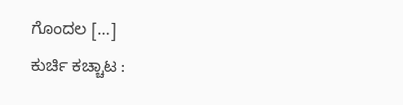ಗೊಂದಲ […]
ಕುರ್ಚಿ ಕಚ್ಚಾಟ :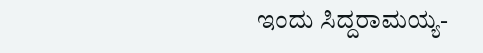ಇಂದು ಸಿದ್ದರಾಮಯ್ಯ-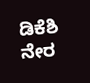ಡಿಕೆಶಿ ನೇರ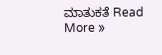ಮಾತುಕತೆ Read More »